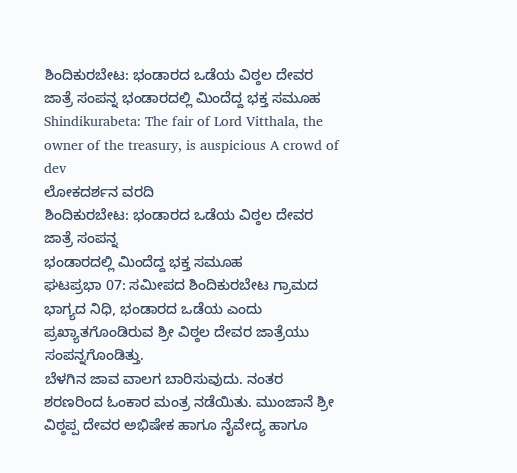ಶಿಂದಿಕುರಬೇಟ: ಭಂಡಾರದ ಒಡೆಯ ವಿಠ್ಠಲ ದೇವರ ಜಾತ್ರೆ ಸಂಪನ್ನ ಭಂಡಾರದಲ್ಲಿ ಮಿಂದೆದ್ದ ಭಕ್ತ ಸಮೂಹ
Shindikurabeta: The fair of Lord Vitthala, the owner of the treasury, is auspicious A crowd of dev
ಲೋಕದರ್ಶನ ವರದಿ
ಶಿಂದಿಕುರಬೇಟ: ಭಂಡಾರದ ಒಡೆಯ ವಿಠ್ಠಲ ದೇವರ ಜಾತ್ರೆ ಸಂಪನ್ನ
ಭಂಡಾರದಲ್ಲಿ ಮಿಂದೆದ್ದ ಭಕ್ತ ಸಮೂಹ
ಘಟಪ್ರಭಾ 07: ಸಮೀಪದ ಶಿಂದಿಕುರಬೇಟ ಗ್ರಾಮದ ಭಾಗ್ಯದ ನಿಧಿ, ಭಂಡಾರದ ಒಡೆಯ ಎಂದು ಪ್ರಖ್ಯಾತಗೊಂಡಿರುವ ಶ್ರೀ ವಿಠ್ಠಲ ದೇವರ ಜಾತ್ರೆಯು ಸಂಪನ್ನಗೊಂಡಿತ್ತು.
ಬೆಳಗಿನ ಜಾವ ವಾಲಗ ಬಾರಿಸುವುದು. ನಂತರ ಶರಣರಿಂದ ಓಂಕಾರ ಮಂತ್ರ ನಡೆಯಿತು. ಮುಂಜಾನೆ ಶ್ರೀ ವಿಠ್ಠಪ್ಪ ದೇವರ ಅಭಿಷೇಕ ಹಾಗೂ ನೈವೇದ್ಯ ಹಾಗೂ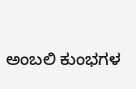ಅಂಬಲಿ ಕುಂಭಗಳ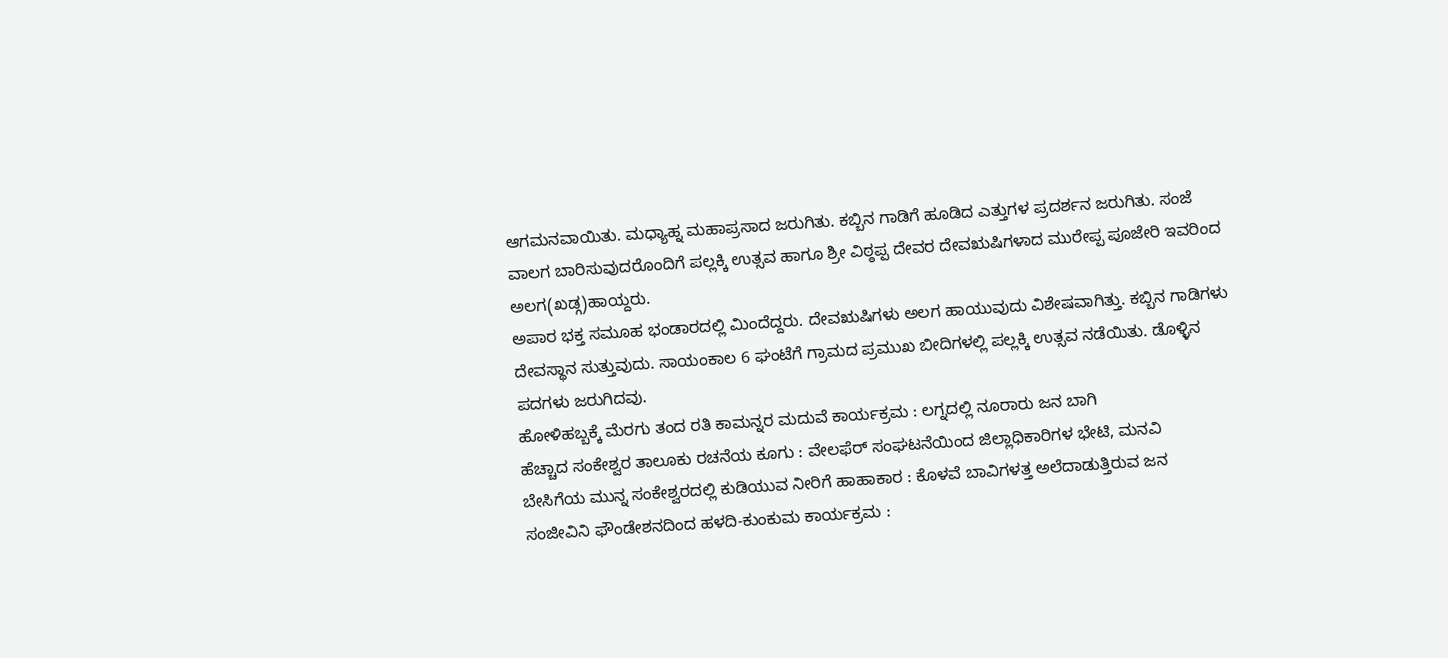ಆಗಮನವಾಯಿತು. ಮಧ್ಯಾಹ್ನ ಮಹಾಪ್ರಸಾದ ಜರುಗಿತು. ಕಬ್ಬಿನ ಗಾಡಿಗೆ ಹೂಡಿದ ಎತ್ತುಗಳ ಪ್ರದರ್ಶನ ಜರುಗಿತು. ಸಂಜೆ ವಾಲಗ ಬಾರಿಸುವುದರೊಂದಿಗೆ ಪಲ್ಲಕ್ಕಿ ಉತ್ಸವ ಹಾಗೂ ಶ್ರೀ ವಿಠ್ಠಪ್ಪ ದೇವರ ದೇವಋಷಿಗಳಾದ ಮುರೇಪ್ಪ ಪೂಜೇರಿ ಇವರಿಂದ ಅಲಗ(ಖಡ್ಗ)ಹಾಯ್ದರು.
ಅಪಾರ ಭಕ್ತ ಸಮೂಹ ಭಂಡಾರದಲ್ಲಿ ಮಿಂದೆದ್ದರು. ದೇವಋಷಿಗಳು ಅಲಗ ಹಾಯುವುದು ವಿಶೇಷವಾಗಿತ್ತು. ಕಬ್ಬಿನ ಗಾಡಿಗಳು ದೇವಸ್ಥಾನ ಸುತ್ತುವುದು. ಸಾಯಂಕಾಲ 6 ಘಂಟೆಗೆ ಗ್ರಾಮದ ಪ್ರಮುಖ ಬೀದಿಗಳಲ್ಲಿ ಪಲ್ಲಕ್ಕಿ ಉತ್ಸವ ನಡೆಯಿತು. ಡೊಳ್ಳಿನ ಪದಗಳು ಜರುಗಿದವು.
ಹೋಳಿಹಬ್ಬಕ್ಕೆ ಮೆರಗು ತಂದ ರತಿ ಕಾಮನ್ನರ ಮದುವೆ ಕಾರ್ಯಕ್ರಮ : ಲಗ್ನದಲ್ಲಿ ನೂರಾರು ಜನ ಬಾಗಿ
ಹೆಚ್ಚಾದ ಸಂಕೇಶ್ವರ ತಾಲೂಕು ರಚನೆಯ ಕೂಗು : ವೇಲಫೆರ್ ಸಂಘಟನೆಯಿಂದ ಜಿಲ್ಲಾಧಿಕಾರಿಗಳ ಭೇಟಿ, ಮನವಿ
ಬೇಸಿಗೆಯ ಮುನ್ನ ಸಂಕೇಶ್ವರದಲ್ಲಿ ಕುಡಿಯುವ ನೀರಿಗೆ ಹಾಹಾಕಾರ : ಕೊಳವೆ ಬಾವಿಗಳತ್ತ ಅಲೆದಾಡುತ್ತಿರುವ ಜನ
ಸಂಜೀವಿನಿ ಫೌಂಡೇಶನದಿಂದ ಹಳದಿ-ಕುಂಕುಮ ಕಾರ್ಯಕ್ರಮ :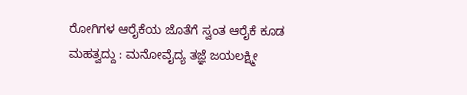ರೋಗಿಗಳ ಆರೈಕೆಯ ಜೊತೆಗೆ ಸ್ವಂತ ಆರೈಕೆ ಕೂಡ ಮಹತ್ವದ್ದು : ಮನೋವೈದ್ಯ ತಜ್ಞೆ ಜಯಲಕ್ಷ್ಮೀ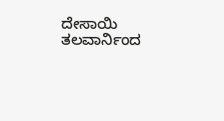ದೇಸಾಯಿ
ತಲವಾರ್ನಿಂದ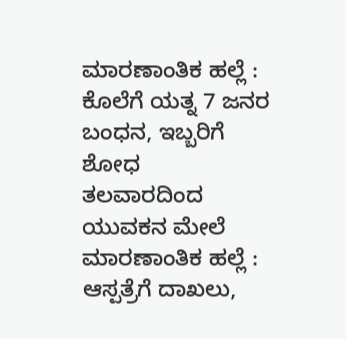ಮಾರಣಾಂತಿಕ ಹಲ್ಲೆ : ಕೊಲೆಗೆ ಯತ್ನ 7 ಜನರ ಬಂಧನ, ಇಬ್ಬರಿಗೆ ಶೋಧ
ತಲವಾರದಿಂದ ಯುವಕನ ಮೇಲೆ ಮಾರಣಾಂತಿಕ ಹಲ್ಲೆ : ಆಸ್ಪತ್ರೆಗೆ ದಾಖಲು,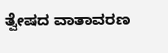ತ್ವೇಷದ ವಾತಾವರಣ